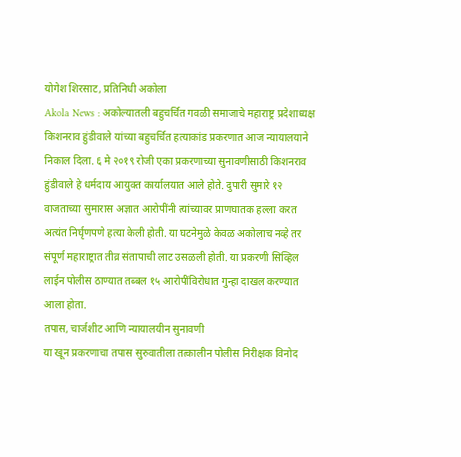योगेश शिरसाट, प्रतिनिधी अकोला
Akola News : अकोल्यातली बहुचर्चित गवळी समाजाचे महाराष्ट्र प्रदेशाध्यक्ष किशनराव हुंडीवाले यांच्या बहुचर्चित हत्याकांड प्रकरणात आज न्यायालयाने निकाल दिला. ६ मे २०१९ रोजी एका प्रकरणाच्या सुनावणीसाठी किशनराव हुंडीवाले हे धर्मदाय आयुक्त कार्यालयात आले होते. दुपारी सुमारे १२ वाजताच्या सुमारास अज्ञात आरोपींनी त्यांच्यावर प्राणघातक हल्ला करत अत्यंत निर्घृणपणे हत्या केली होती. या घटनेमुळे केवळ अकोलाच नव्हे तर संपूर्ण महाराष्ट्रात तीव्र संतापाची लाट उसळली होती. या प्रकरणी सिव्हिल लाईन पोलीस ठाण्यात तब्बल १५ आरोपींविरोधात गुन्हा दाखल करण्यात आला होता.
तपास, चार्जशीट आणि न्यायालयीन सुनावणी
या खून प्रकरणाचा तपास सुरुवातीला तत्कालीन पोलीस निरीक्षक विनोद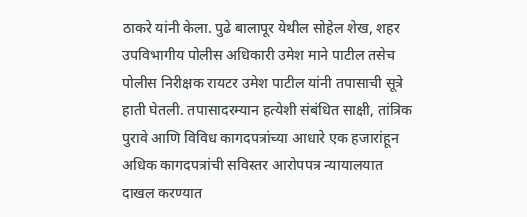ठाकरे यांनी केला. पुढे बालापूर येथील सोहेल शेख, शहर उपविभागीय पोलीस अधिकारी उमेश माने पाटील तसेच पोलीस निरीक्षक रायटर उमेश पाटील यांनी तपासाची सूत्रे हाती घेतली. तपासादरम्यान हत्येशी संबंधित साक्षी, तांत्रिक पुरावे आणि विविध कागदपत्रांच्या आधारे एक हजारांहून अधिक कागदपत्रांची सविस्तर आरोपपत्र न्यायालयात दाखल करण्यात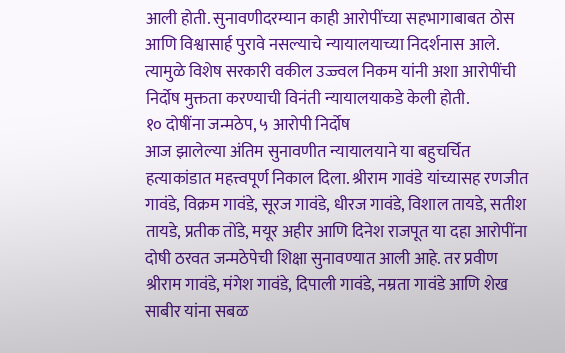आली होती. सुनावणीदरम्यान काही आरोपींच्या सहभागाबाबत ठोस आणि विश्वासार्ह पुरावे नसल्याचे न्यायालयाच्या निदर्शनास आले. त्यामुळे विशेष सरकारी वकील उज्ज्वल निकम यांनी अशा आरोपींची निर्दोष मुक्तता करण्याची विनंती न्यायालयाकडे केली होती.
१० दोषींना जन्मठेप, ५ आरोपी निर्दोष
आज झालेल्या अंतिम सुनावणीत न्यायालयाने या बहुचर्चित हत्याकांडात महत्त्वपूर्ण निकाल दिला. श्रीराम गावंडे यांच्यासह रणजीत गावंडे, विक्रम गावंडे, सूरज गावंडे, धीरज गावंडे, विशाल तायडे, सतीश तायडे, प्रतीक तोंडे, मयूर अहीर आणि दिनेश राजपूत या दहा आरोपींना दोषी ठरवत जन्मठेपेची शिक्षा सुनावण्यात आली आहे. तर प्रवीण श्रीराम गावंडे, मंगेश गावंडे, दिपाली गावंडे, नम्रता गावंडे आणि शेख साबीर यांना सबळ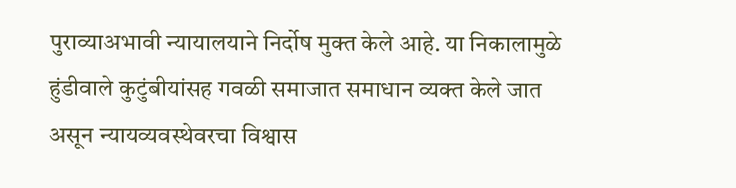पुराव्याअभावी न्यायालयाने निर्दोष मुक्त केले आहे. या निकालामुळे हुंडीवाले कुटुंबीयांसह गवळी समाजात समाधान व्यक्त केले जात असून न्यायव्यवस्थेवरचा विश्वास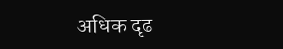अधिक दृढ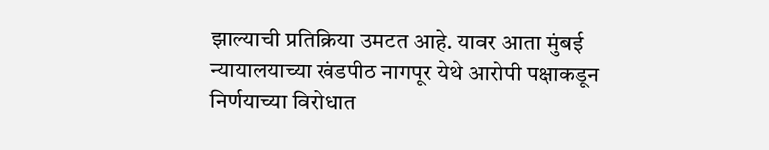झाल्याची प्रतिक्रिया उमटत आहे. यावर आता मुंबई न्यायालयाच्या खंडपीठ नागपूर येथे आरोपी पक्षाकडून निर्णयाच्या विरोधात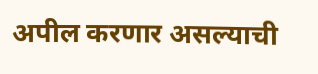अपील करणार असल्याची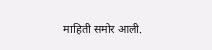माहिती समोर आली.